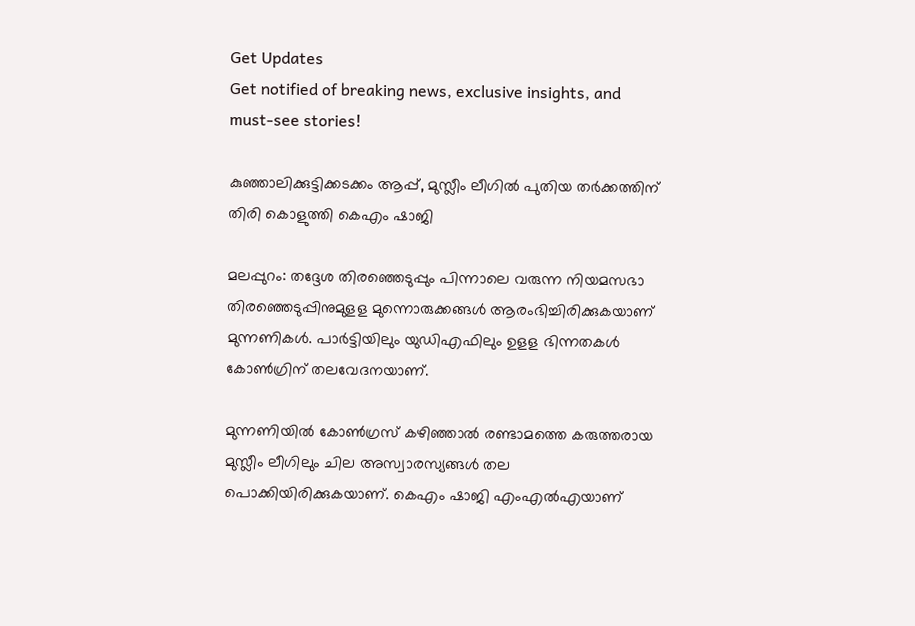Get Updates
Get notified of breaking news, exclusive insights, and must-see stories!

കുഞ്ഞാലിക്കുട്ടിക്കടക്കം ആപ്പ്, മുസ്ലീം ലീഗിൽ പുതിയ തർക്കത്തിന് തിരി കൊളുത്തി കെഎം ഷാജി

മലപ്പുറം: തദ്ദേശ തിരഞ്ഞെടുപ്പും പിന്നാലെ വരുന്ന നിയമസഭാ തിരഞ്ഞെടുപ്പിനുമുളള മുന്നൊരുക്കങ്ങള്‍ ആരംഭിച്ചിരിക്കുകയാണ് മുന്നണികള്‍. പാര്‍ട്ടിയിലും യുഡിഎഫിലും ഉളള ഭിന്നതകള്‍ കോണ്‍ഗ്രിന് തലവേദനയാണ്.

മുന്നണിയില്‍ കോണ്‍ഗ്രസ് കഴിഞ്ഞാല്‍ രണ്ടാമത്തെ കരുത്തരായ മുസ്ലീം ലീഗിലും ചില അസ്വാരസ്യങ്ങള്‍ തല പൊക്കിയിരിക്കുകയാണ്. കെഎം ഷാജി എംഎല്‍എയാണ്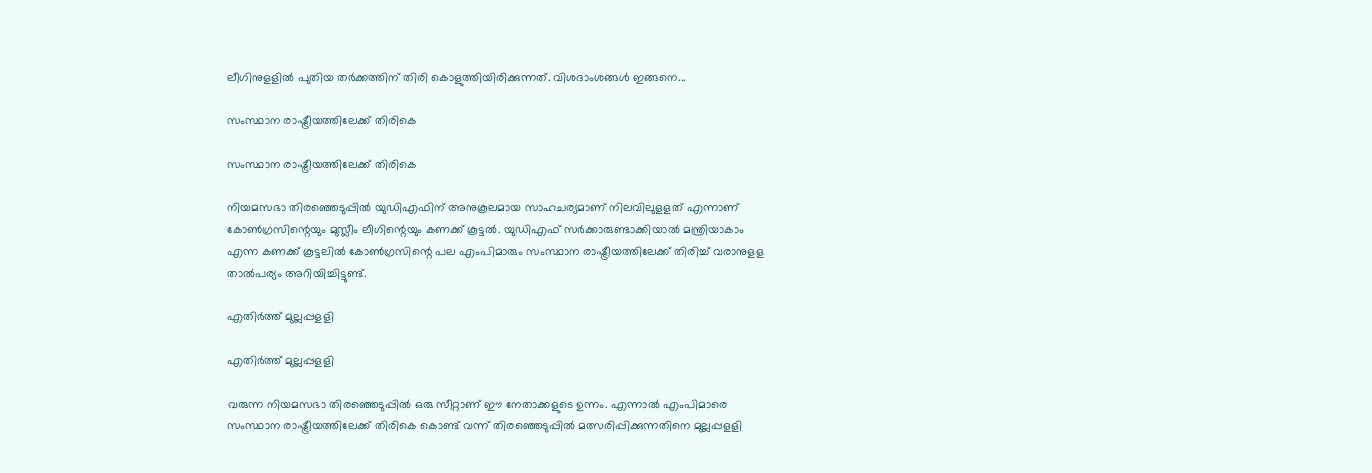ലീഗിനുളളില്‍ പുതിയ തര്‍ക്കത്തിന് തിരി കൊളുത്തിയിരിക്കുന്നത്. വിശദാംശങ്ങള്‍ ഇങ്ങനെ...

സംസ്ഥാന രാഷ്ട്രീയത്തിലേക്ക് തിരികെ

സംസ്ഥാന രാഷ്ട്രീയത്തിലേക്ക് തിരികെ

നിയമസഭാ തിരഞ്ഞെടുപ്പില്‍ യുഡിഎഫിന് അനുകൂലമായ സാഹചര്യമാണ് നിലവിലുളളത് എന്നാണ് കോണ്‍ഗ്രസിന്റെയും മുസ്ലീം ലീഗിന്റെയും കണക്ക് കൂട്ടല്‍. യുഡിഎഫ് സര്‍ക്കാരുണ്ടാക്കിയാല്‍ മന്ത്രിയാകാം എന്ന കണക്ക് കൂട്ടലില്‍ കോണ്‍ഗ്രസിന്റെ പല എംപിമാരും സംസ്ഥാന രാഷ്ട്രീയത്തിലേക്ക് തിരിച്ച് വരാനുളള താല്‍പര്യം അറിയിച്ചിട്ടുണ്ട്.

എതിർത്ത് മുല്ലപ്പളളി

എതിർത്ത് മുല്ലപ്പളളി

വരുന്ന നിയമസഭാ തിരഞ്ഞെടുപ്പില്‍ ഒരു സീറ്റാണ് ഈ നേതാക്കളുടെ ഉന്നം. എന്നാല്‍ എംപിമാരെ സംസ്ഥാന രാഷ്ട്രീയത്തിലേക്ക് തിരികെ കൊണ്ട് വന്ന് തിരഞ്ഞെടുപ്പില്‍ മത്സരിപ്പിക്കുന്നതിനെ മുല്ലപ്പളളി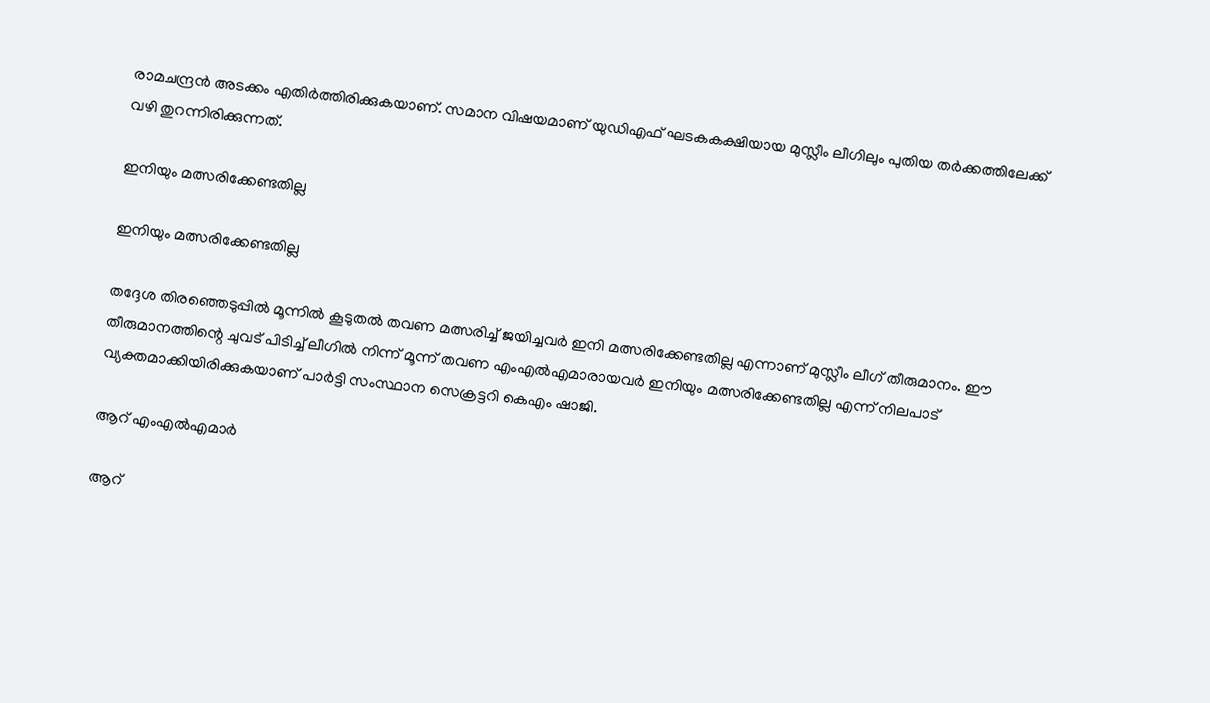രാമചന്ദ്രന്‍ അടക്കം എതിര്‍ത്തിരിക്കുകയാണ്. സമാന വിഷയമാണ് യുഡിഎഫ് ഘടകകക്ഷിയായ മുസ്ലീം ലീഗിലും പുതിയ തര്‍ക്കത്തിലേക്ക് വഴി തുറന്നിരിക്കുന്നത്.

ഇനിയും മത്സരിക്കേണ്ടതില്ല

ഇനിയും മത്സരിക്കേണ്ടതില്ല

തദ്ദേശ തിരഞ്ഞെടുപ്പില്‍ മൂന്നില്‍ കൂടുതല്‍ തവണ മത്സരിച്ച് ജയിച്ചവര്‍ ഇനി മത്സരിക്കേണ്ടതില്ല എന്നാണ് മുസ്ലീം ലീഗ് തീരുമാനം. ഈ തീരുമാനത്തിന്റെ ചുവട് പിടിച്ച് ലീഗില്‍ നിന്ന് മൂന്ന് തവണ എംഎല്‍എമാരായവര്‍ ഇനിയും മത്സരിക്കേണ്ടതില്ല എന്ന് നിലപാട് വ്യക്തമാക്കിയിരിക്കുകയാണ് പാര്‍ട്ടി സംസ്ഥാന സെക്രട്ടറി കെഎം ഷാജി.

ആറ് എംഎല്‍എമാര്‍

ആറ്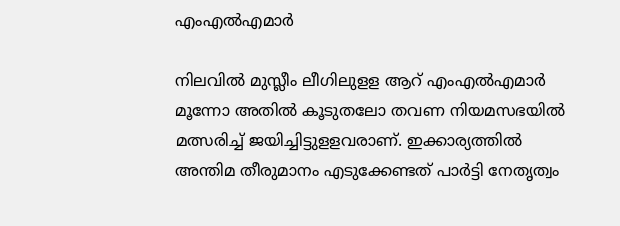എംഎല്‍എമാര്‍

നിലവില്‍ മുസ്ലീം ലീഗിലുളള ആറ് എംഎല്‍എമാര്‍ മൂന്നോ അതില്‍ കൂടുതലോ തവണ നിയമസഭയില്‍ മത്സരിച്ച് ജയിച്ചിട്ടുളളവരാണ്. ഇക്കാര്യത്തില്‍ അന്തിമ തീരുമാനം എടുക്കേണ്ടത് പാര്‍ട്ടി നേതൃത്വം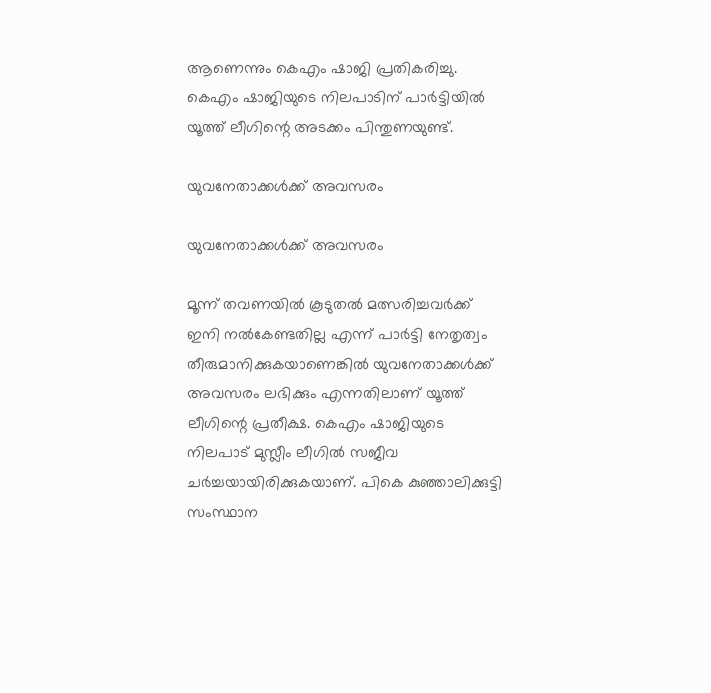ആണെന്നും കെഎം ഷാജി പ്രതികരിച്ചു. കെഎം ഷാജിയുടെ നിലപാടിന് പാര്‍ട്ടിയില്‍ യൂത്ത് ലീഗിന്റെ അടക്കം പിന്തുണയുണ്ട്.

യുവനേതാക്കള്‍ക്ക് അവസരം

യുവനേതാക്കള്‍ക്ക് അവസരം

മൂന്ന് തവണയില്‍ കൂടുതല്‍ മത്സരിച്ചവര്‍ക്ക് ഇനി നല്‍കേണ്ടതില്ല എന്ന് പാര്‍ട്ടി നേതൃത്വം തീരുമാനിക്കുകയാണെങ്കില്‍ യുവനേതാക്കള്‍ക്ക് അവസരം ലഭിക്കും എന്നതിലാണ് യൂത്ത് ലീഗിന്റെ പ്രതീക്ഷ. കെഎം ഷാജിയുടെ നിലപാട് മുസ്ലീം ലീഗില്‍ സജീവ ചര്‍ച്ചയായിരിക്കുകയാണ്. പികെ കുഞ്ഞാലിക്കുട്ടി സംസ്ഥാന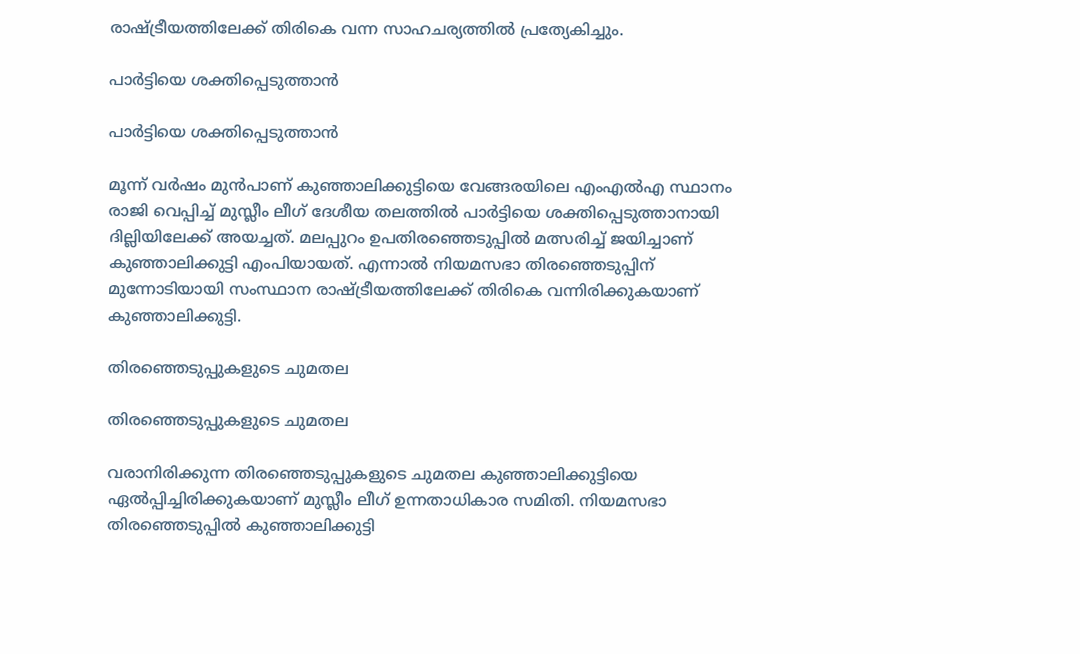രാഷ്ട്രീയത്തിലേക്ക് തിരികെ വന്ന സാഹചര്യത്തില്‍ പ്രത്യേകിച്ചും.

പാര്‍ട്ടിയെ ശക്തിപ്പെടുത്താൻ

പാര്‍ട്ടിയെ ശക്തിപ്പെടുത്താൻ

മൂന്ന് വര്‍ഷം മുന്‍പാണ് കുഞ്ഞാലിക്കുട്ടിയെ വേങ്ങരയിലെ എംഎല്‍എ സ്ഥാനം രാജി വെപ്പിച്ച് മുസ്ലീം ലീഗ് ദേശീയ തലത്തില്‍ പാര്‍ട്ടിയെ ശക്തിപ്പെടുത്താനായി ദില്ലിയിലേക്ക് അയച്ചത്. മലപ്പുറം ഉപതിരഞ്ഞെടുപ്പില്‍ മത്സരിച്ച് ജയിച്ചാണ് കുഞ്ഞാലിക്കുട്ടി എംപിയായത്. എന്നാല്‍ നിയമസഭാ തിരഞ്ഞെടുപ്പിന് മുന്നോടിയായി സംസ്ഥാന രാഷ്ട്രീയത്തിലേക്ക് തിരികെ വന്നിരിക്കുകയാണ് കുഞ്ഞാലിക്കുട്ടി.

തിരഞ്ഞെടുപ്പുകളുടെ ചുമതല

തിരഞ്ഞെടുപ്പുകളുടെ ചുമതല

വരാനിരിക്കുന്ന തിരഞ്ഞെടുപ്പുകളുടെ ചുമതല കുഞ്ഞാലിക്കുട്ടിയെ ഏല്‍പ്പിച്ചിരിക്കുകയാണ് മുസ്ലീം ലീഗ് ഉന്നതാധികാര സമിതി. നിയമസഭാ തിരഞ്ഞെടുപ്പില്‍ കുഞ്ഞാലിക്കുട്ടി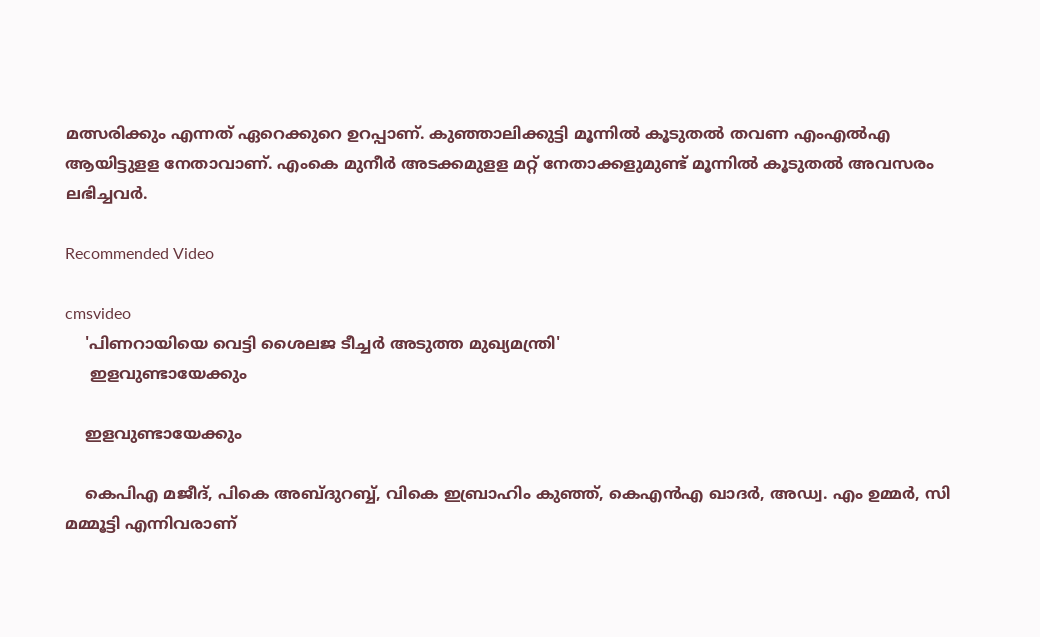മത്സരിക്കും എന്നത് ഏറെക്കുറെ ഉറപ്പാണ്. കുഞ്ഞാലിക്കുട്ടി മൂന്നില്‍ കൂടുതല്‍ തവണ എംഎല്‍എ ആയിട്ടുളള നേതാവാണ്. എംകെ മുനീര്‍ അടക്കമുളള മറ്റ് നേതാക്കളുമുണ്ട് മൂന്നില്‍ കൂടുതല്‍ അവസരം ലഭിച്ചവര്‍.

Recommended Video

cmsvideo
    'പിണറായിയെ വെട്ടി ശൈലജ ടീച്ചര്‍ അടുത്ത മുഖ്യമന്ത്രി'
     ഇളവുണ്ടായേക്കും

    ഇളവുണ്ടായേക്കും

    കെപിഎ മജീദ്, പികെ അബ്ദുറബ്ബ്, വികെ ഇബ്രാഹിം കുഞ്ഞ്, കെഎന്‍എ ഖാദര്‍, അഡ്വ. എം ഉമ്മര്‍, സി മമ്മൂട്ടി എന്നിവരാണ്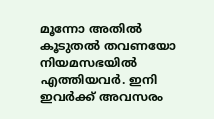മൂന്നോ അതില്‍ കൂടുതല്‍ തവണയോ നിയമസഭയില്‍ എത്തിയവര്‍. ഇനി ഇവര്‍ക്ക് അവസരം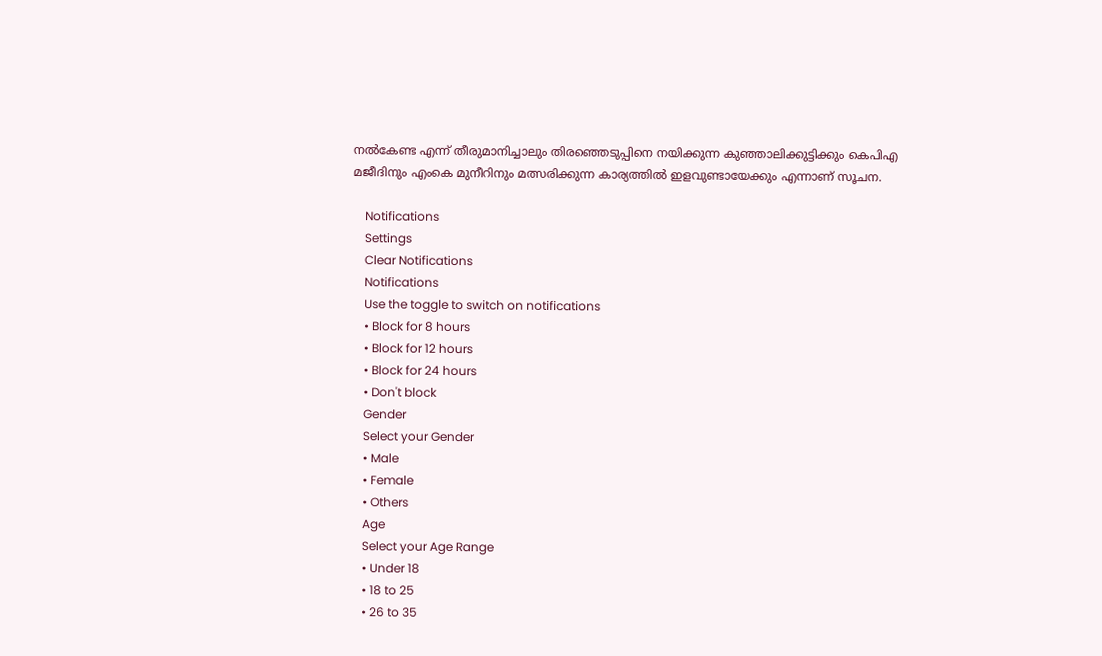നല്‍കേണ്ട എന്ന് തീരുമാനിച്ചാലും തിരഞ്ഞെടുപ്പിനെ നയിക്കുന്ന കുഞ്ഞാലിക്കുട്ടിക്കും കെപിഎ മജീദിനും എംകെ മുനീറിനും മത്സരിക്കുന്ന കാര്യത്തില്‍ ഇളവുണ്ടായേക്കും എന്നാണ് സൂചന.

    Notifications
    Settings
    Clear Notifications
    Notifications
    Use the toggle to switch on notifications
    • Block for 8 hours
    • Block for 12 hours
    • Block for 24 hours
    • Don't block
    Gender
    Select your Gender
    • Male
    • Female
    • Others
    Age
    Select your Age Range
    • Under 18
    • 18 to 25
    • 26 to 35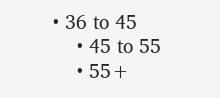• 36 to 45
    • 45 to 55
    • 55+